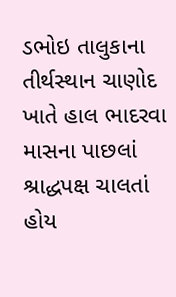ડભોઇ તાલુકાના તીર્થસ્થાન ચાણોદ ખાતે હાલ ભાદરવા માસના પાછલાં શ્રાદ્ધપક્ષ ચાલતાં હોય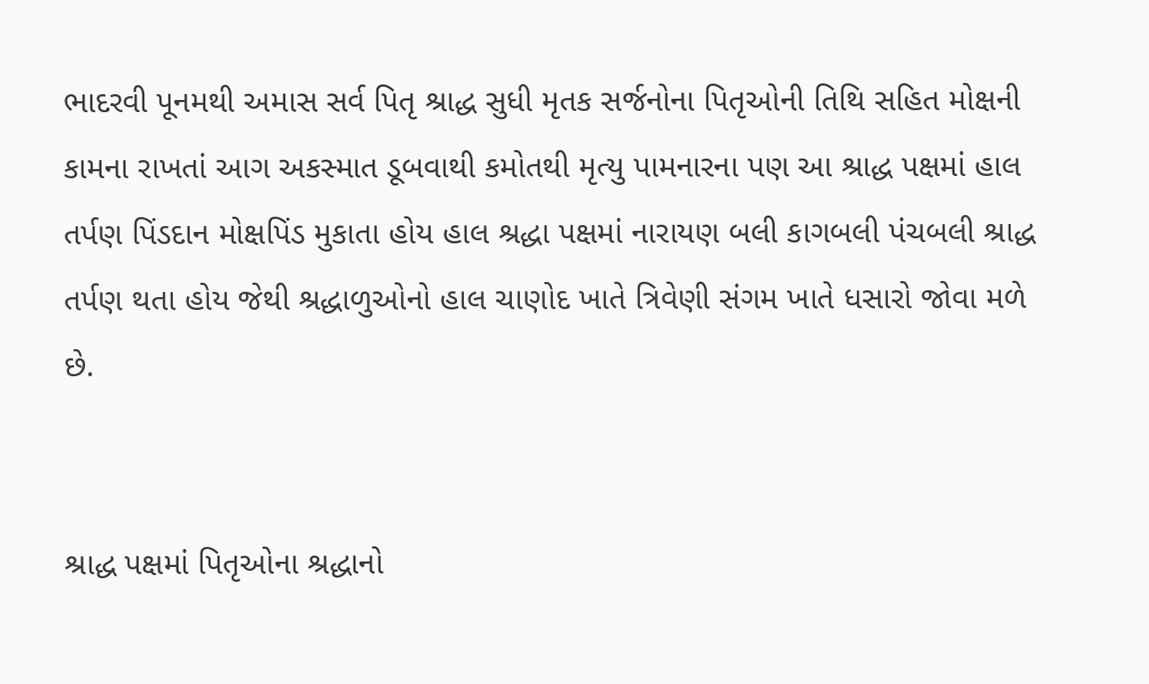ભાદરવી પૂનમથી અમાસ સર્વ પિતૃ શ્રાદ્ધ સુધી મૃતક સર્જનોના પિતૃઓની તિથિ સહિત મોક્ષની કામના રાખતાં આગ અકસ્માત ડૂબવાથી કમોતથી મૃત્યુ પામનારના પણ આ શ્રાદ્ધ પક્ષમાં હાલ તર્પણ પિંડદાન મોક્ષપિંડ મુકાતા હોય હાલ શ્રદ્ધા પક્ષમાં નારાયણ બલી કાગબલી પંચબલી શ્રાદ્ધ તર્પણ થતા હોય જેથી શ્રદ્ધાળુઓનો હાલ ચાણોદ ખાતે ત્રિવેણી સંગમ ખાતે ધસારો જોવા મળે છે.


શ્રાદ્ધ પક્ષમાં પિતૃઓના શ્રદ્ધાનો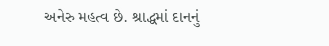અનેરુ મહત્વ છે. શ્રાદ્ધમાં દાનનું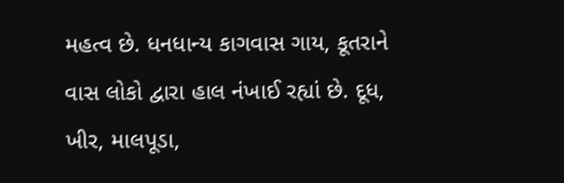મહત્વ છે. ધનધાન્ય કાગવાસ ગાય, કૂતરાને વાસ લોકો દ્વારા હાલ નંખાઈ રહ્યાં છે. દૂધ, ખીર, માલપૂડા,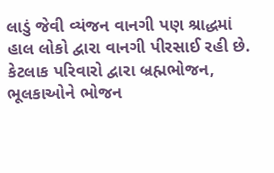લાડું જેવી વ્યંજન વાનગી પણ શ્રાદ્ધમાં હાલ લોકો દ્વારા વાનગી પીરસાઈ રહી છે. કેટલાક પરિવારો દ્વારા બ્રહ્મભોજન, ભૂલકાઓને ભોજન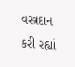વસ્ત્રદાન કરી રહ્યાં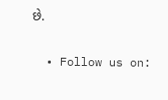છે.


  • Follow us on: